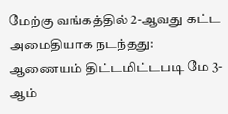மேற்கு வங்கத்தில் 2-ஆவது கட்ட அமைதியாக நடந்தது: ஆணையம் திட்டமிட்டபடி மே 3-ஆம்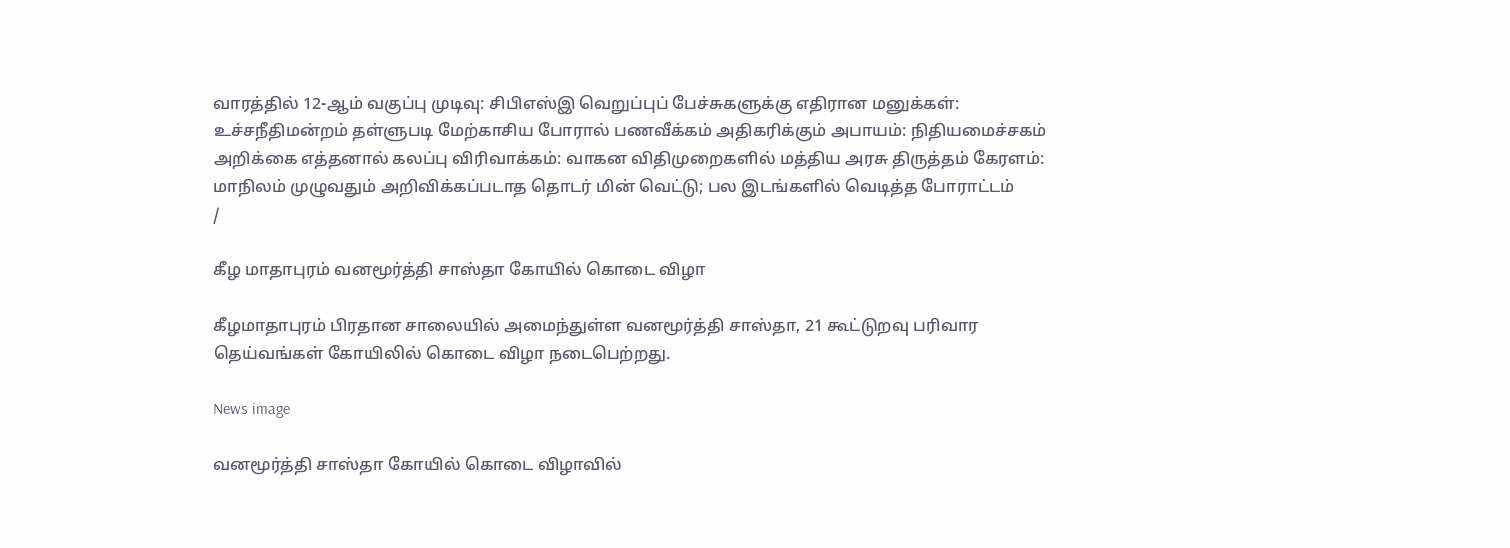வாரத்தில் 12-ஆம் வகுப்பு முடிவு: சிபிஎஸ்இ வெறுப்புப் பேச்சுகளுக்கு எதிரான மனுக்கள்: உச்சநீதிமன்றம் தள்ளுபடி மேற்காசிய போரால் பணவீக்கம் அதிகரிக்கும் அபாயம்: நிதியமைச்சகம் அறிக்கை எத்தனால் கலப்பு விரிவாக்கம்: வாகன விதிமுறைகளில் மத்திய அரசு திருத்தம் கேரளம்: மாநிலம் முழுவதும் அறிவிக்கப்படாத தொடர் மின் வெட்டு; பல இடங்களில் வெடித்த போராட்டம்
/

கீழ மாதாபுரம் வனமூர்த்தி சாஸ்தா கோயில் கொடை விழா

கீழமாதாபுரம் பிரதான சாலையில் அமைந்துள்ள வனமூர்த்தி சாஸ்தா, 21 கூட்டுறவு பரிவார தெய்வங்கள் கோயிலில் கொடை விழா நடைபெற்றது.

News image

வனமூர்த்தி சாஸ்தா கோயில் கொடை விழாவில்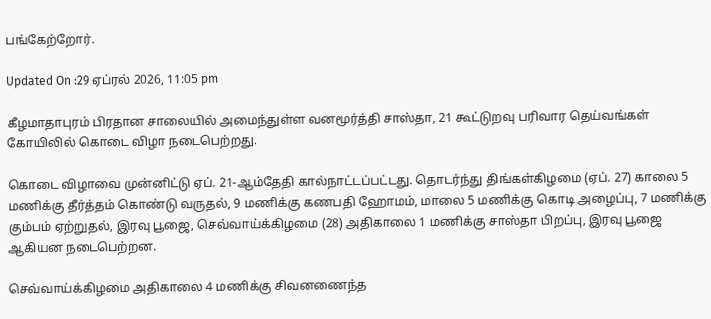பங்கேற்றோர்.

Updated On :29 ஏப்ரல் 2026, 11:05 pm

கீழமாதாபுரம் பிரதான சாலையில் அமைந்துள்ள வனமூர்த்தி சாஸ்தா, 21 கூட்டுறவு பரிவார தெய்வங்கள் கோயிலில் கொடை விழா நடைபெற்றது.

கொடை விழாவை முன்னிட்டு ஏப். 21-ஆம்தேதி கால்நாட்டப்பட்டது. தொடர்ந்து திங்கள்கிழமை (ஏப். 27) காலை 5 மணிக்கு தீர்த்தம் கொண்டு வருதல், 9 மணிக்கு கணபதி ஹோமம், மாலை 5 மணிக்கு கொடி அழைப்பு, 7 மணிக்கு கும்பம் ஏற்றுதல், இரவு பூஜை, செவ்வாய்க்கிழமை (28) அதிகாலை 1 மணிக்கு சாஸ்தா பிறப்பு, இரவு பூஜை ஆகியன நடைபெற்றன.

செவ்வாய்க்கிழமை அதிகாலை 4 மணிக்கு சிவனணைந்த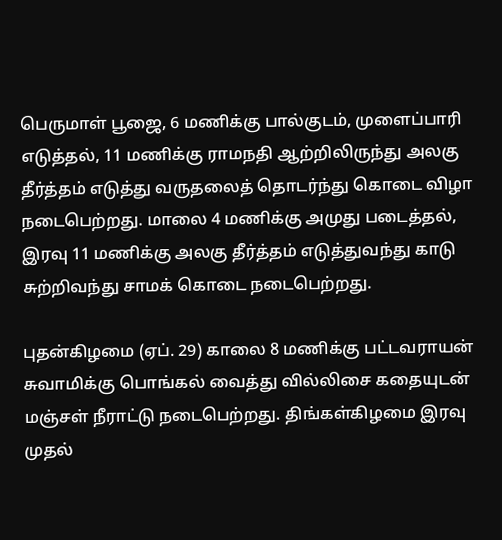பெருமாள் பூஜை, 6 மணிக்கு பால்குடம், முளைப்பாரி எடுத்தல், 11 மணிக்கு ராமநதி ஆற்றிலிருந்து அலகு தீர்த்தம் எடுத்து வருதலைத் தொடர்ந்து கொடை விழா நடைபெற்றது. மாலை 4 மணிக்கு அமுது படைத்தல், இரவு 11 மணிக்கு அலகு தீர்த்தம் எடுத்துவந்து காடு சுற்றிவந்து சாமக் கொடை நடைபெற்றது.

புதன்கிழமை (ஏப். 29) காலை 8 மணிக்கு பட்டவராயன் சுவாமிக்கு பொங்கல் வைத்து வில்லிசை கதையுடன் மஞ்சள் நீராட்டு நடைபெற்றது. திங்கள்கிழமை இரவு முதல்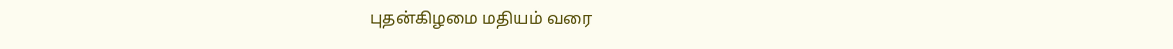புதன்கிழமை மதியம் வரை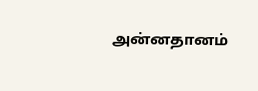அன்னதானம்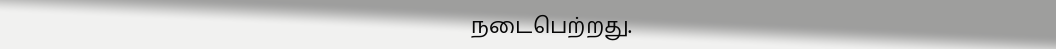நடைபெற்றது.